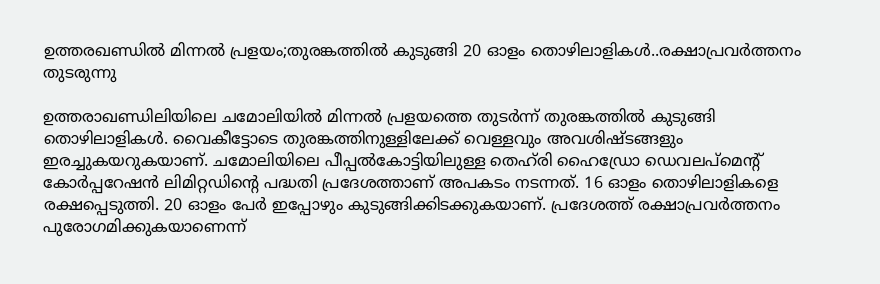ഉത്തരഖണ്ഡിൽ മിന്നൽ പ്രളയം;തുരങ്കത്തിൽ കുടുങ്ങി 20 ഓളം തൊഴിലാളികൾ..രക്ഷാപ്രവർത്തനം തുടരുന്നു

ഉത്തരാഖണ്ഡിലിയിലെ ചമോലിയിൽ മിന്നൽ പ്രളയത്തെ തുടർന്ന് തുരങ്കത്തിൽ കുടുങ്ങി തൊഴിലാളികൾ. വൈകീട്ടോടെ തുരങ്കത്തിനുള്ളിലേക്ക് വെള്ളവും അവശിഷ്ടങ്ങളും ഇരച്ചുകയറുകയാണ്. ചമോലിയിലെ പീപ്പൽകോട്ടിയിലുള്ള തെഹ്‌രി ഹൈഡ്രോ ഡെവലപ്‌മെന്റ് കോർപ്പറേഷൻ ലിമിറ്റഡിന്റെ പദ്ധതി പ്രദേശത്താണ് അപകടം നടന്നത്. 16 ഓളം തൊഴിലാളികളെ രക്ഷപ്പെടുത്തി. 20 ഓളം പേർ ഇപ്പോഴും കുടുങ്ങിക്കിടക്കുകയാണ്. പ്രദേശത്ത് രക്ഷാപ്രവർത്തനം പുരോഗമിക്കുകയാണെന്ന്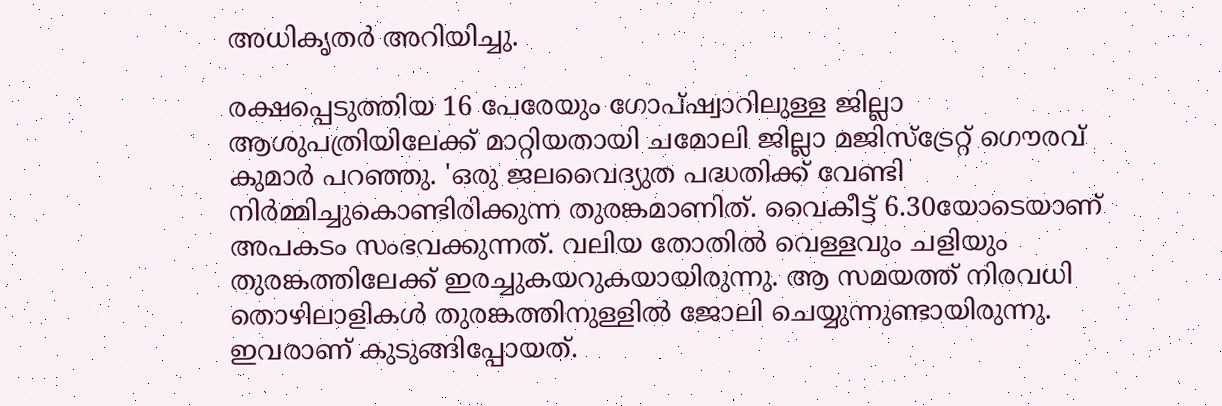അധികൃതർ അറിയിച്ചു.

രക്ഷപ്പെടുത്തിയ 16 പേരേയും ഗോപ്ഷ്വാറിലുള്ള ജില്ലാ ആശുപത്രിയിലേക്ക് മാറ്റിയതായി ചമോലി ജില്ലാ മജിസ്ട്രേറ്റ് ഗൌരവ് കുമാർ പറഞ്ഞു. 'ഒരു ജലവൈദ്യുത പദ്ധതിക്ക് വേണ്ടി നിർമ്മിച്ചുകൊണ്ടിരിക്കുന്ന തുരങ്കമാണിത്. വൈകീട്ട് 6.30യോടെയാണ് അപകടം സംഭവക്കുന്നത്. വലിയ തോതിൽ വെള്ളവും ചളിയും തുരങ്കത്തിലേക്ക് ഇരച്ചുകയറുകയായിരുന്നു. ആ സമയത്ത് നിരവധി തൊഴിലാളികൾ തുരങ്കത്തിനുള്ളിൽ ജോലി ചെയ്യുന്നുണ്ടായിരുന്നു. ഇവരാണ് കുടുങ്ങിപ്പോയത്.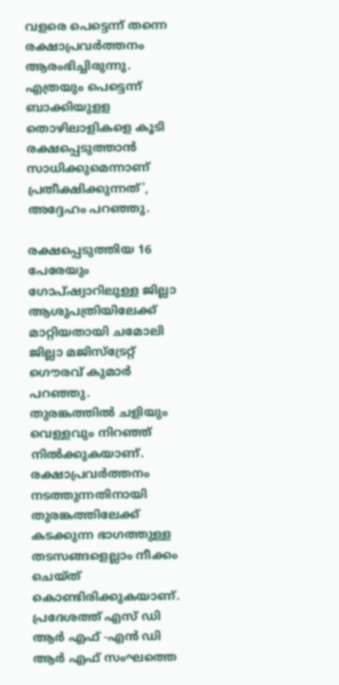വളരെ പെട്ടെന്ന് തന്നെ രക്ഷാപ്രവർത്തനം ആരംഭിച്ചിരുന്നു. എത്രയും പെട്ടെന്ന് ബാക്കിയുളള തൊഴിലാളികളെ കൂടി രക്ഷപ്പെടുത്താൻ സാധിക്കുമെന്നാണ് പ്രതീക്ഷിക്കുന്നത്', അദ്ദേഹം പറഞ്ഞു.

രക്ഷപ്പെടുത്തിയ 16 പേരേയും ഗോപ്ഷ്വാറിലുള്ള ജില്ലാ ആശുപത്രിയിലേക്ക് മാറ്റിയതായി ചമോലി ജില്ലാ മജിസ്ട്രേറ്റ് ഗൌരവ് കുമാർ പറഞ്ഞു. തുരങ്കത്തിൽ ചളിയും വെള്ളവും നിറഞ്ഞ് നിൽക്കുകയാണ്. രക്ഷാപ്രവർത്തനം നടത്തുന്നതിനായി തുരങ്കത്തിലേക്ക് കടക്കുന്ന ഭാഗത്തുള്ള തടസങ്ങളെല്ലാം നീക്കം ചെയ്ത് കൊണ്ടിരിക്കുകയാണ്. പ്രദേശത്ത് എസ് ഡി ആർ എഫ് -എൻ ഡി ആർ എഫ് സംഘത്തെ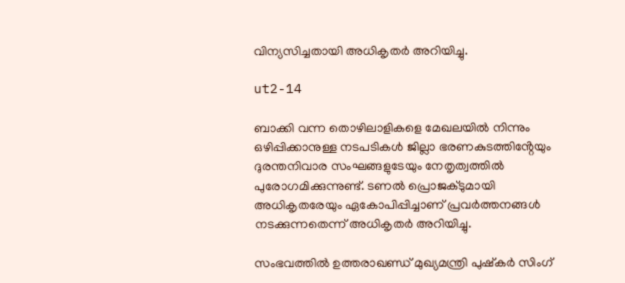വിന്യസിച്ചതായി അധികൃതർ അറിയിച്ചു.

ut2-14

ബാക്കി വന്ന തൊഴിലാളികളെ മേഖലയിൽ നിന്നും ഒഴിപ്പിക്കാനുള്ള നടപടികൾ ജില്ലാ ഭരണകുടത്തിൻ്റേയും ദുരന്തനിവാര സംഘങ്ങളുടേയും നേതൃത്വത്തിൽ പുരോഗമിക്കുന്നുണ്ട്. ടണൽ പ്രൊജക്ടുമായി അധികൃതരേയും ഏകോപിപ്പിച്ചാണ് പ്രവർത്തനങ്ങൾ നടക്കുന്നതെന്ന് അധികൃതർ അറിയിച്ചു.

സംഭവത്തിൽ ഉത്തരാഖണ്ഡ് മുഖ്യമന്ത്രി പുഷ്കർ സിംഗ്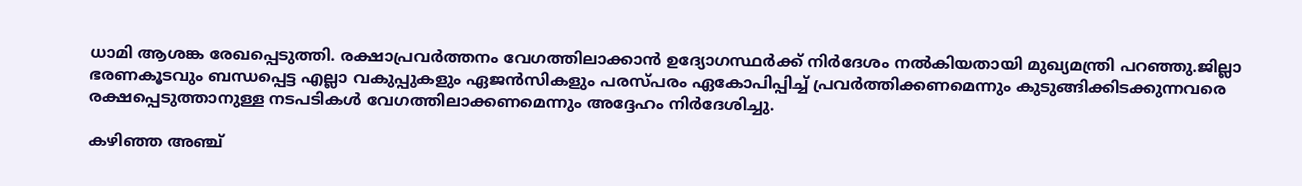ധാമി ആശങ്ക രേഖപ്പെടുത്തി. രക്ഷാപ്രവർത്തനം വേഗത്തിലാക്കാൻ ഉദ്യോഗസ്ഥർക്ക് നിർദേശം നൽകിയതായി മുഖ്യമന്ത്രി പറഞ്ഞു.ജില്ലാ ഭരണകൂടവും ബന്ധപ്പെട്ട എല്ലാ വകുപ്പുകളും ഏജൻസികളും പരസ്പരം ഏകോപിപ്പിച്ച് പ്രവർത്തിക്കണമെന്നും കുടുങ്ങിക്കിടക്കുന്നവരെ രക്ഷപ്പെടുത്താനുള്ള നടപടികൾ വേഗത്തിലാക്കണമെന്നും അദ്ദേഹം നിർദേശിച്ചു.

കഴിഞ്ഞ അഞ്ച്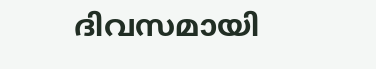ദിവസമായി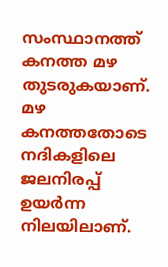സംസ്ഥാനത്ത് കനത്ത മഴ തുടരുകയാണ്. മഴ കനത്തതോടെ നദികളിലെ ജലനിരപ്പ് ഉയർന്ന നിലയിലാണ്.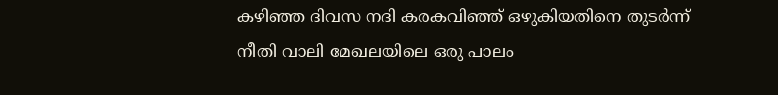കഴിഞ്ഞ ദിവസ നദി കരകവിഞ്ഞ് ഒഴുകിയതിനെ തുടർന്ന് നീതി വാലി മേഖലയിലെ ഒരു പാലം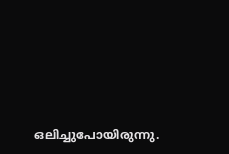ഒലിച്ചുപോയിരുന്നു.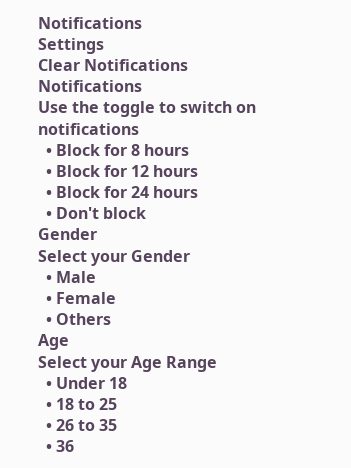Notifications
Settings
Clear Notifications
Notifications
Use the toggle to switch on notifications
  • Block for 8 hours
  • Block for 12 hours
  • Block for 24 hours
  • Don't block
Gender
Select your Gender
  • Male
  • Female
  • Others
Age
Select your Age Range
  • Under 18
  • 18 to 25
  • 26 to 35
  • 36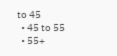to 45
  • 45 to 55
  • 55+